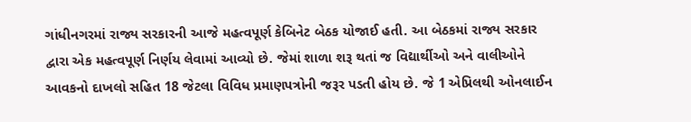ગાંધીનગરમાં રાજ્ય સરકારની આજે મહત્વપૂર્ણ કેબિનેટ બેઠક યોજાઈ હતી. આ બેઠકમાં રાજ્ય સરકાર દ્વારા એક મહત્વપૂર્ણ નિર્ણય લેવામાં આવ્યો છે. જેમાં શાળા શરૂ થતાં જ વિદ્યાર્થીઓ અને વાલીઓને આવકનો દાખલો સહિત 18 જેટલા વિવિધ પ્રમાણપત્રોની જરૂર પડતી હોય છે. જે 1 એપ્રિલથી ઓનલાઈન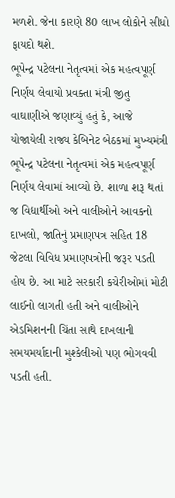મળશે. જેના કારણે 80 લાખ લોકોને સીધો ફાયદો થશે.
ભૂપેન્દ્ર પટેલના નેતૃત્વમાં એક મહત્વપૂર્ણ નિર્ણય લેવાયો પ્રવક્તા મંત્રી જીતુ વાઘાણીએ જણાવ્યું હતું કે, આજે યોજાયેલી રાજ્ય કેબિનેટ બેઠકમાં મુખ્યમંત્રી ભૂપેન્દ્ર પટેલના નેતૃત્વમાં એક મહત્વપૂર્ણ નિર્ણય લેવામાં આવ્યો છે. શાળા શરૂ થતાં જ વિદ્યાર્થીઓ અને વાલીઓને આવકનો દાખલો, જાતિનું પ્રમાણપત્ર સહિત 18 જેટલા વિવિધ પ્રમાણપત્રોની જરૂર પડતી હોય છે. આ માટે સરકારી કચેરીઓમાં મોટી લાઈનો લાગતી હતી અને વાલીઓને એડમિશનની ચિંતા સાથે દાખલાની સમયમર્યાદાની મુશ્કેલીઓ પણ ભોગવવી પડતી હતી.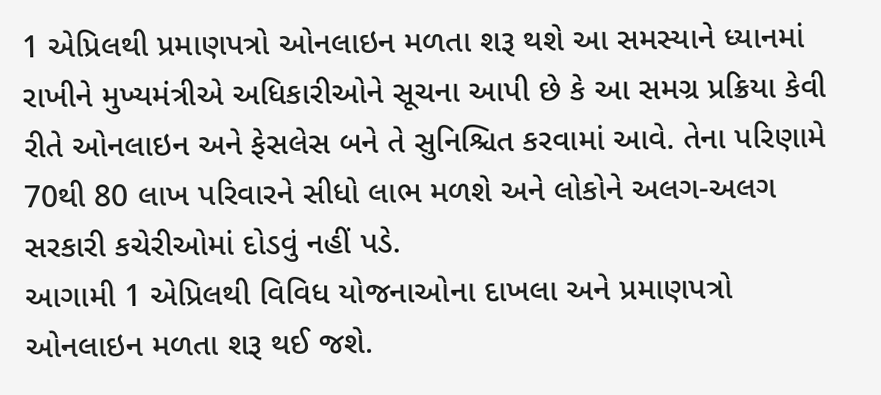1 એપ્રિલથી પ્રમાણપત્રો ઓનલાઇન મળતા શરૂ થશે આ સમસ્યાને ધ્યાનમાં રાખીને મુખ્યમંત્રીએ અધિકારીઓને સૂચના આપી છે કે આ સમગ્ર પ્રક્રિયા કેવી રીતે ઓનલાઇન અને ફેસલેસ બને તે સુનિશ્ચિત કરવામાં આવે. તેના પરિણામે 70થી 80 લાખ પરિવારને સીધો લાભ મળશે અને લોકોને અલગ-અલગ સરકારી કચેરીઓમાં દોડવું નહીં પડે.
આગામી 1 એપ્રિલથી વિવિધ યોજનાઓના દાખલા અને પ્રમાણપત્રો ઓનલાઇન મળતા શરૂ થઈ જશે.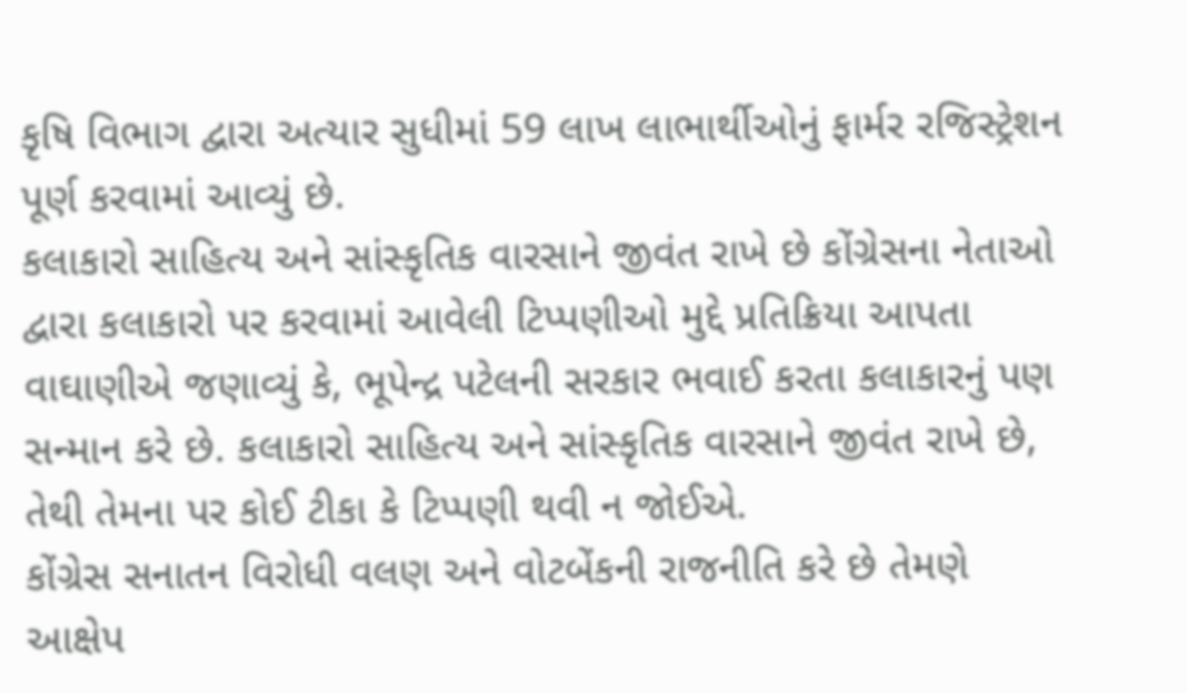કૃષિ વિભાગ દ્વારા અત્યાર સુધીમાં 59 લાખ લાભાર્થીઓનું ફાર્મર રજિસ્ટ્રેશન પૂર્ણ કરવામાં આવ્યું છે.
કલાકારો સાહિત્ય અને સાંસ્કૃતિક વારસાને જીવંત રાખે છે કોંગ્રેસના નેતાઓ દ્વારા કલાકારો પર કરવામાં આવેલી ટિપ્પણીઓ મુદ્દે પ્રતિક્રિયા આપતા વાઘાણીએ જણાવ્યું કે, ભૂપેન્દ્ર પટેલની સરકાર ભવાઈ કરતા કલાકારનું પણ સન્માન કરે છે. કલાકારો સાહિત્ય અને સાંસ્કૃતિક વારસાને જીવંત રાખે છે, તેથી તેમના પર કોઈ ટીકા કે ટિપ્પણી થવી ન જોઈએ.
કોંગ્રેસ સનાતન વિરોધી વલણ અને વોટબેંકની રાજનીતિ કરે છે તેમણે આક્ષેપ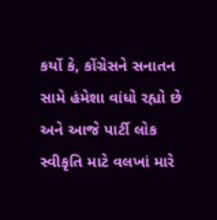કર્યો કે, કોંગ્રેસને સનાતન સામે હંમેશા વાંધો રહ્યો છે અને આજે પાર્ટી લોક સ્વીકૃતિ માટે વલખાં મારે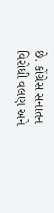છે. કોંગ્રેસ સનાતન વિરોધી વલણ અને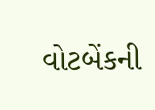વોટબેંકની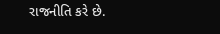રાજનીતિ કરે છે.